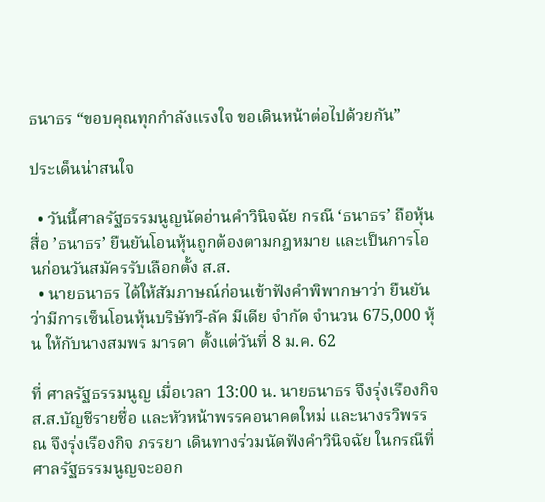ธนาธร “ขอบคุณทุกกำลังแรงใจ ขอเดินหน้าต่อไปด้วยกัน”

ประเด็นน่าสนใจ

  • วันนี้ศาลรัฐธรรมนูญนัดอ่านคำวินิจฉัย กรณี ‘ธนาธร’ ถือหุ้นสื่อ ’ธนาธร’ ยืนยันโอนหุ้นถูกต้องตามกฎหมาย และเป็นการโอนก่อนวันสมัครรับเลือกตั้ง ส.ส.
  • นายธนาธร ได้ให้สัมภาษณ์ก่อนเข้าฟังคำพิพากษาว่า ยืนยันว่ามีการเซ็นโอนหุ้นบริษัทวี-ลัค มีเดีย จำกัด จำนวน 675,000 หุ้น ให้กับนางสมพร มารดา ตั้งแต่วันที่ 8 ม.ค. 62

ที่ ศาลรัฐธรรมนูญ เมื่อเวลา 13:00 น. นายธนาธร จึงรุ่งเรืองกิจ ส.ส.บัญชีรายชื่อ และหัวหน้าพรรคอนาคตใหม่ และนางรวิพรรณ จึงรุ่งเรืองกิจ ภรรยา เดินทางร่วมนัดฟังคำวินิจฉัย ในกรณีที่ ศาลรัฐธรรมนูญจะออก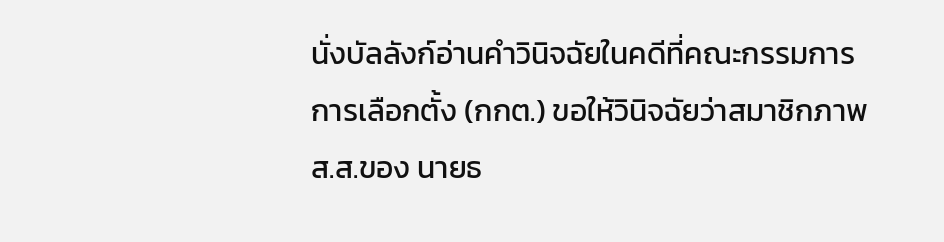นั่งบัลลังก์อ่านคำวินิจฉัยในคดีที่คณะกรรมการการเลือกตั้ง (กกต.) ขอให้วินิจฉัยว่าสมาชิกภาพ ส.ส.ของ นายธ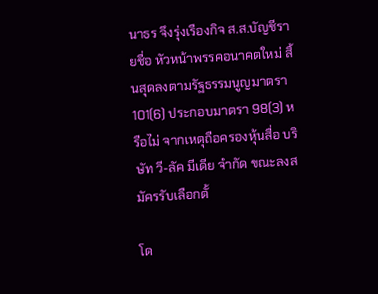นาธร จึงรุ่งเรืองกิจ ส.ส.บัญชีรายชื่อ หัวหน้าพรรคอนาคตใหม่ สิ้นสุดลงตามรัฐธรรมนูญมาตรา 101(6) ประกอบมาตรา 98(3) หรือไม่ จากเหตุถือครองหุ้นสื่อ บริษัท วี-ลัค มีเดีย จำกัด ขณะลงสมัครรับเลือกตั้

โด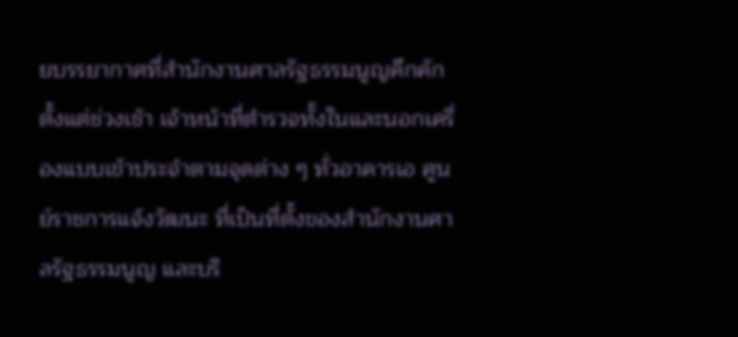ยบรรยากาศที่สำนักงานศาลรัฐธรรมนูญคึกคักตั้งแต่ช่วงเช้า เจ้าหน้าที่ตำรวจทั้งในและนอกเครื่องแบบเข้าประจำตามจุดต่าง ๆ ทั่วอาคารเอ ศูนย์ราชการแจ้งวัฒนะ ที่เป็นที่ตั้งของสำนักงานศาลรัฐธรรมนูญ และบริ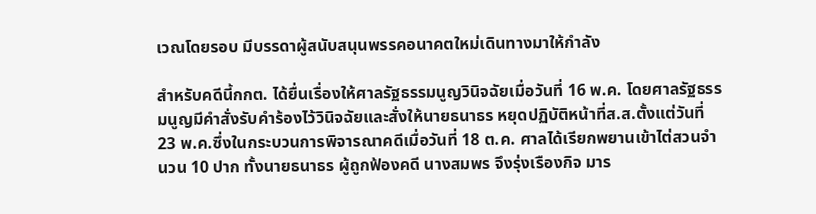เวณโดยรอบ มีบรรดาผู้สนับสนุนพรรคอนาคตใหม่เดินทางมาให้กำลัง

สำหรับคดีนี้กกต. ได้ยื่นเรื่องให้ศาลรัฐธรรมนูญวินิจฉัยเมื่อวันที่ 16 พ.ค. โดยศาลรัฐธรรมนูญมีคำสั่งรับคำร้องไว้วินิจฉัยและสั่งให้นายธนาธร หยุดปฏิบัติหน้าที่ส.ส.ตั้งแต่วันที่ 23 พ.ค.ซึ่งในกระบวนการพิจารณาคดีเมื่อวันที่ 18 ต.ค. ศาลได้เรียกพยานเข้าไต่สวนจำนวน 10 ปาก ทั้งนายธนาธร ผู้ถูกฟ้องคดี นางสมพร จึงรุ่งเรืองกิจ มาร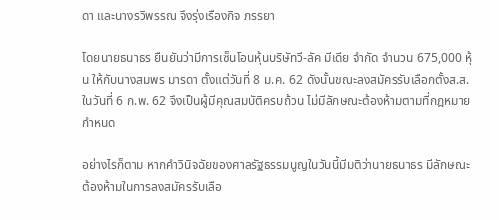ดา และนางรวิพรรณ จึงรุ่งเรืองกิจ ภรรยา

โดยนายธนาธร ยืนยันว่ามีการเซ็นโอนหุ้นบริษัทวี-ลัค มีเดีย จำกัด จำนวน 675,000 หุ้น ให้กับนางสมพร มารดา ตั้งแต่วันที่ 8 ม.ค. 62 ดังนั้นขณะลงสมัครรับเลือกตั้งส.ส.ในวันที่ 6 ก.พ. 62 จึงเป็นผู้มีคุณสมบัติครบถ้วน ไม่มีลักษณะต้องห้ามตามที่กฎหมายกำหนด

อย่างไรก็ตาม หากคำวินิจฉัยของศาลรัฐธรรมนูญในวันนี้มีมติว่านายธนาธร มีลักษณะต้องห้ามในการลงสมัครรับเลือ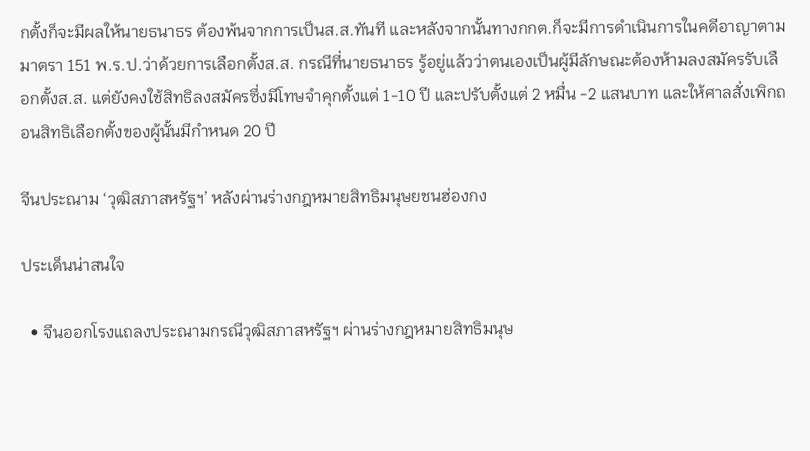กตั้งก็จะมีผลให้นายธนาธร ต้องพ้นจากการเป็นส.ส.ทันที และหลังจากนั้นทางกกต.ก็จะมีการดำเนินการในคดีอาญาตามมาตรา 151 พ.ร.ป.ว่าด้วยการเลือกตั้งส.ส. กรณีที่นายธนาธร รู้อยู่แล้วว่าตนเองเป็นผู้มีลักษณะต้องห้ามลงสมัครรับเลือกตั้งส.ส. แต่ยังคงใช้สิทธิลงสมัครซึ่งมีโทษจำคุกตั้งแต่ 1-10 ปี และปรับตั้งแต่ 2 หมื่น -2 แสนบาท และให้ศาลสั่งเพิกถอนสิทธิเลือกตั้งของผู้นั้นมีกำหนด 20 ปี

จีนประณาม ‘วุฒิสภาสหรัฐฯ’ หลังผ่านร่างกฎหมายสิทธิมนุษยชนฮ่องกง

ประเด็นน่าสนใจ

  • จีนออกโรงแถลงประณามกรณีวุฒิสภาสหรัฐฯ ผ่านร่างกฎหมายสิทธิมนุษ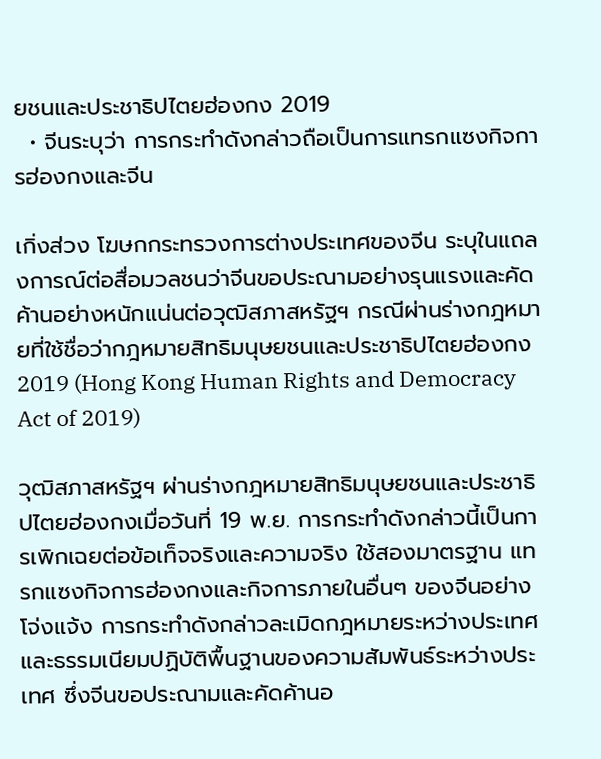ยชนและประชาธิปไตยฮ่องกง 2019
  • จีนระบุว่า การกระทำดังกล่าวถือเป็นการแทรกแซงกิจการฮ่องกงและจีน

เกิ่งส่วง โฆษกกระทรวงการต่างประเทศของจีน ระบุในแถลงการณ์ต่อสื่อมวลชนว่าจีนขอประณามอย่างรุนแรงและคัดค้านอย่างหนักแน่นต่อวุฒิสภาสหรัฐฯ กรณีผ่านร่างกฎหมายที่ใช้ชื่อว่ากฎหมายสิทธิมนุษยชนและประชาธิปไตยฮ่องกง 2019 (Hong Kong Human Rights and Democracy Act of 2019)

วุฒิสภาสหรัฐฯ ผ่านร่างกฎหมายสิทธิมนุษยชนและประชาธิปไตยฮ่องกงเมื่อวันที่ 19 พ.ย. การกระทำดังกล่าวนี้เป็นการเพิกเฉยต่อข้อเท็จจริงและความจริง ใช้สองมาตรฐาน แทรกแซงกิจการฮ่องกงและกิจการภายในอื่นๆ ของจีนอย่างโจ่งแจ้ง การกระทำดังกล่าวละเมิดกฎหมายระหว่างประเทศและธรรมเนียมปฏิบัติพื้นฐานของความสัมพันธ์ระหว่างประเทศ ซึ่งจีนขอประณามและคัดค้านอ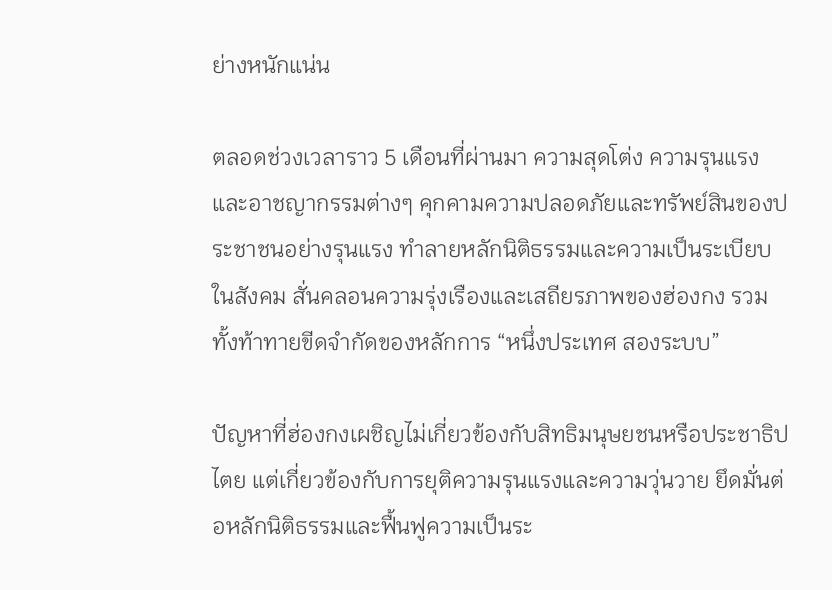ย่างหนักแน่น

ตลอดช่วงเวลาราว 5 เดือนที่ผ่านมา ความสุดโต่ง ความรุนแรง และอาชญากรรมต่างๆ คุกคามความปลอดภัยและทรัพย์สินของประชาชนอย่างรุนแรง ทำลายหลักนิติธรรมและความเป็นระเบียบในสังคม สั่นคลอนความรุ่งเรืองและเสถียรภาพของฮ่องกง รวมทั้งท้าทายขีดจำกัดของหลักการ “หนึ่งประเทศ สองระบบ”

ปัญหาที่ฮ่องกงเผชิญไม่เกี่ยวข้องกับสิทธิมนุษยชนหรือประชาธิปไตย แต่เกี่ยวข้องกับการยุติความรุนแรงและความวุ่นวาย ยึดมั่นต่อหลักนิติธรรมและฟื้นฟูความเป็นระ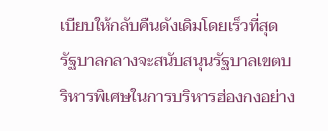เบียบให้กลับคืนดังเดิมโดยเร็วที่สุด รัฐบาลกลางจะสนับสนุนรัฐบาลเขตบริหารพิเศษในการบริหารฮ่องกงอย่าง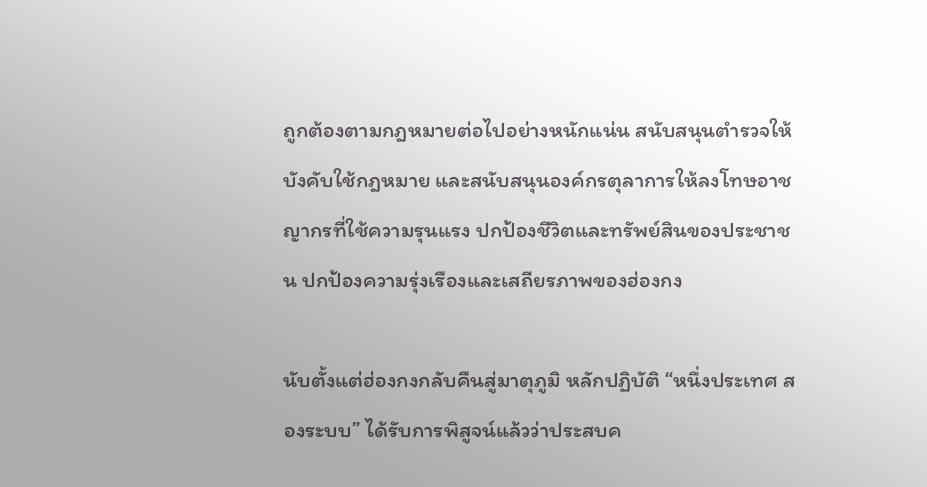ถูกต้องตามกฎหมายต่อไปอย่างหนักแน่น สนับสนุนตำรวจให้บังคับใช้กฎหมาย และสนับสนุนองค์กรตุลาการให้ลงโทษอาชญากรที่ใช้ความรุนแรง ปกป้องชีวิตและทรัพย์สินของประชาชน ปกป้องความรุ่งเรืองและเสถียรภาพของฮ่องกง

นับตั้งแต่ฮ่องกงกลับคืนสู่มาตุภูมิ หลักปฏิบัติ “หนึ่งประเทศ สองระบบ” ได้รับการพิสูจน์แล้วว่าประสบค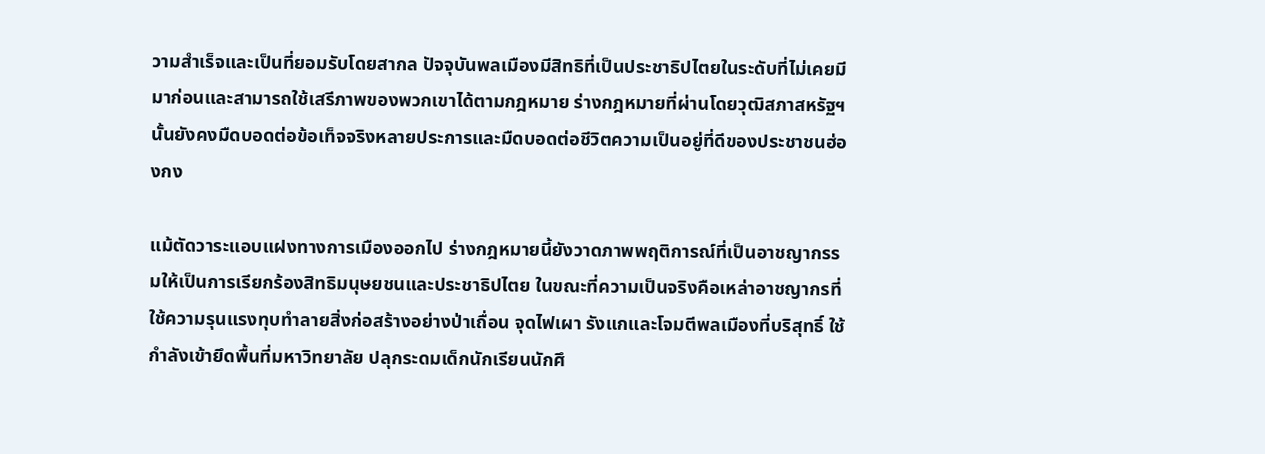วามสำเร็จและเป็นที่ยอมรับโดยสากล ปัจจุบันพลเมืองมีสิทธิที่เป็นประชาธิปไตยในระดับที่ไม่เคยมีมาก่อนและสามารถใช้เสรีภาพของพวกเขาได้ตามกฎหมาย ร่างกฎหมายที่ผ่านโดยวุฒิสภาสหรัฐฯ นั้นยังคงมืดบอดต่อข้อเท็จจริงหลายประการและมืดบอดต่อชีวิตความเป็นอยู่ที่ดีของประชาชนฮ่องกง

แม้ตัดวาระแอบแฝงทางการเมืองออกไป ร่างกฎหมายนี้ยังวาดภาพพฤติการณ์ที่เป็นอาชญากรรมให้เป็นการเรียกร้องสิทธิมนุษยชนและประชาธิปไตย ในขณะที่ความเป็นจริงคือเหล่าอาชญากรที่ใช้ความรุนแรงทุบทำลายสิ่งก่อสร้างอย่างป่าเถื่อน จุดไฟเผา รังแกและโจมตีพลเมืองที่บริสุทธิ์ ใช้กำลังเข้ายึดพื้นที่มหาวิทยาลัย ปลุกระดมเด็กนักเรียนนักศึ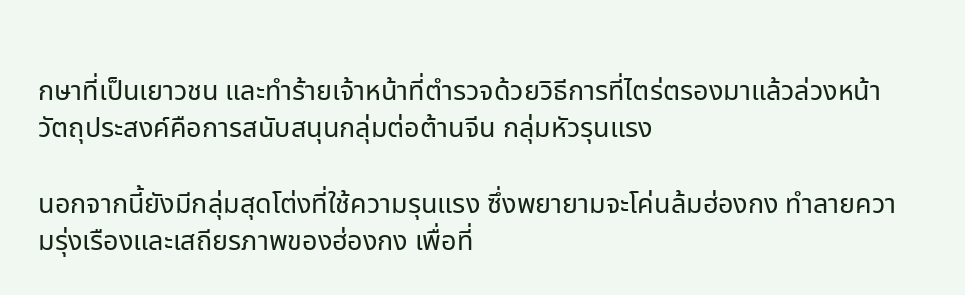กษาที่เป็นเยาวชน และทำร้ายเจ้าหน้าที่ตำรวจด้วยวิธีการที่ไตร่ตรองมาแล้วล่วงหน้า วัตถุประสงค์คือการสนับสนุนกลุ่มต่อต้านจีน กลุ่มหัวรุนแรง

นอกจากนี้ยังมีกลุ่มสุดโต่งที่ใช้ความรุนแรง ซึ่งพยายามจะโค่นล้มฮ่องกง ทำลายความรุ่งเรืองและเสถียรภาพของฮ่องกง เพื่อที่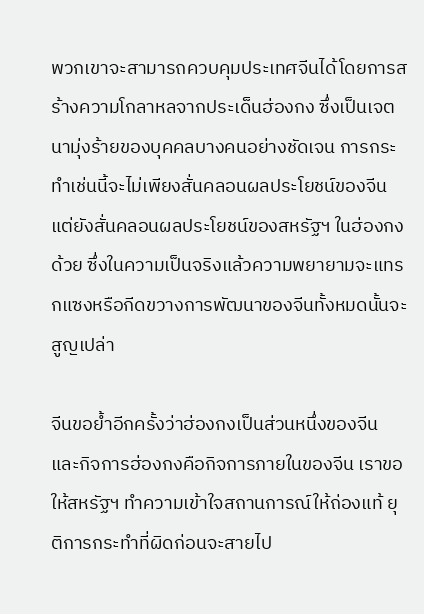พวกเขาจะสามารถควบคุมประเทศจีนได้โดยการสร้างความโกลาหลจากประเด็นฮ่องกง ซึ่งเป็นเจตนามุ่งร้ายของบุคคลบางคนอย่างชัดเจน การกระทำเช่นนี้จะไม่เพียงสั่นคลอนผลประโยชน์ของจีน แต่ยังสั่นคลอนผลประโยชน์ของสหรัฐฯ ในฮ่องกงด้วย ซึ่งในความเป็นจริงแล้วความพยายามจะแทรกแซงหรือกีดขวางการพัฒนาของจีนทั้งหมดนั้นจะสูญเปล่า

จีนขอย้ำอีกครั้งว่าฮ่องกงเป็นส่วนหนึ่งของจีน และกิจการฮ่องกงคือกิจการภายในของจีน เราขอให้สหรัฐฯ ทำความเข้าใจสถานการณ์ให้ถ่องแท้ ยุติการกระทำที่ผิดก่อนจะสายไป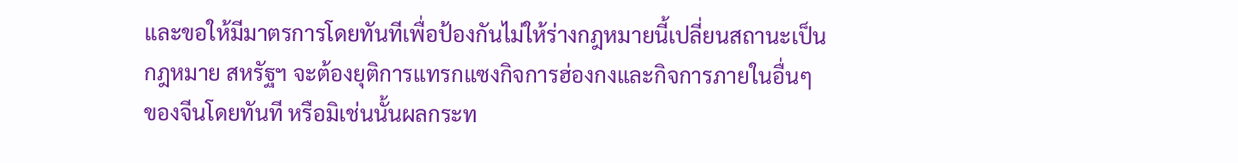และขอให้มีมาตรการโดยทันทีเพื่อป้องกันไม่ให้ร่างกฎหมายนี้เปลี่ยนสถานะเป็นกฎหมาย สหรัฐฯ จะต้องยุติการแทรกแซงกิจการฮ่องกงและกิจการภายในอื่นๆ ของจีนโดยทันที หรือมิเช่นนั้นผลกระท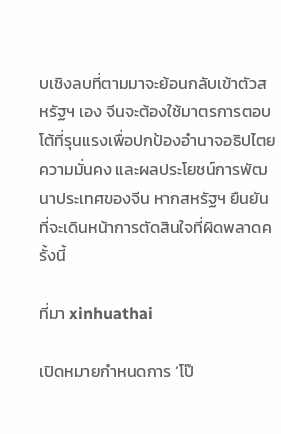บเชิงลบที่ตามมาจะย้อนกลับเข้าตัวสหรัฐฯ เอง จีนจะต้องใช้มาตรการตอบโต้ที่รุนแรงเพื่อปกป้องอำนาจอธิปไตย ความมั่นคง และผลประโยชน์การพัฒนาประเทศของจีน หากสหรัฐฯ ยืนยันที่จะเดินหน้าการตัดสินใจที่ผิดพลาดครั้งนี้

ที่มา xinhuathai

เปิดหมายกำหนดการ ‘โป๊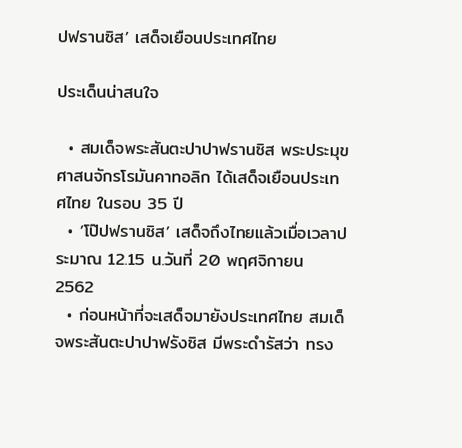ปฟรานซิส’ เสด็จเยือนประเทศไทย

ประเด็นน่าสนใจ

  • สมเด็จพระสันตะปาปาฟรานซิส พระประมุขศาสนจักรโรมันคาทอลิก ได้เสด็จเยือนประเทศไทย ในรอบ 35 ปี
  • ’โป๊ปฟรานซิส’ เสด็จถึงไทยแล้วเมื่อเวลาประมาณ 12.15 น.วันที่ 20 พฤศจิกายน 2562
  • ก่อนหน้าที่จะเสด็จมายังประเทศไทย สมเด็จพระสันตะปาปาฟรังซิส มีพระดำรัสว่า ทรง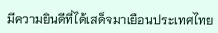มีความยินดีที่ได้เสด็จมาเยือนประเทศไทย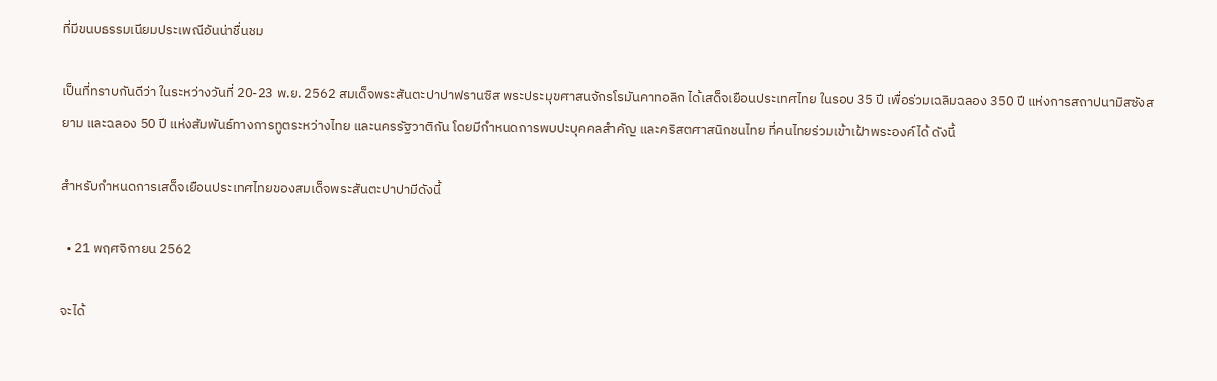ที่มีขนบธรรมเนียมประเพณีอันน่าชื่นชม

เป็นที่ทราบกันดีว่า ในระหว่างวันที่ 20-23 พ.ย. 2562 สมเด็จพระสันตะปาปาฟรานซิส พระประมุขศาสนจักรโรมันคาทอลิก ได้เสด็จเยือนประเทศไทย ในรอบ 35 ปี เพื่อร่วมเฉลิมฉลอง 350 ปี แห่งการสถาปนามิสซังสยาม และฉลอง 50 ปี แห่งสัมพันธ์ทางการทูตระหว่างไทย และนครรัฐวาติกัน โดยมีกำหนดการพบปะบุคคลสำคัญ และคริสตศาสนิกชนไทย ที่คนไทยร่วมเข้าเฝ้าพระองค์ได้ ดังนี้

สำหรับกำหนดการเสด็จเยือนประเทศไทยของสมเด็จพระสันตะปาปามีดังนี้

  • 21 พฤศจิกายน 2562

จะได้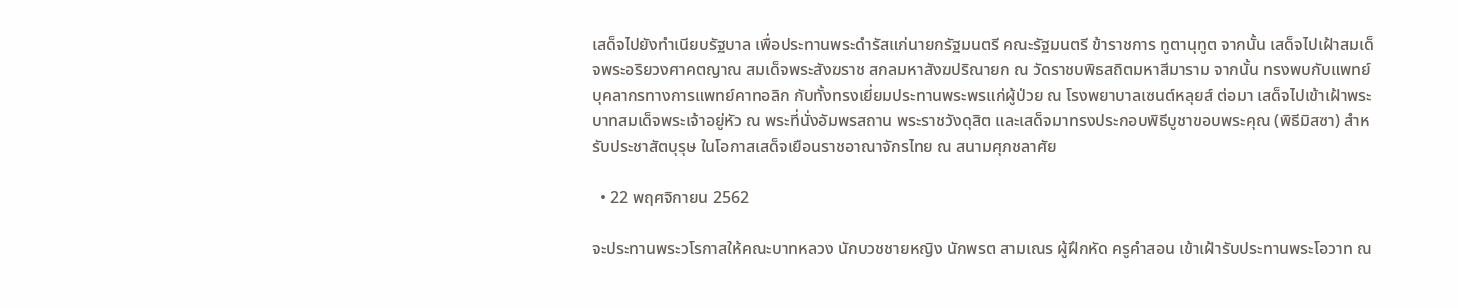เสด็จไปยังทำเนียบรัฐบาล เพื่อประทานพระดำรัสแก่นายกรัฐมนตรี คณะรัฐมนตรี ข้าราชการ ทูตานุทูต จากนั้น เสด็จไปเฝ้าสมเด็จพระอริยวงศาคตญาณ สมเด็จพระสังฆราช สกลมหาสังฆปริณายก ณ วัดราชบพิธสถิตมหาสีมาราม จากนั้น ทรงพบกับแพทย์ บุคลากรทางการแพทย์คาทอลิก กับทั้งทรงเยี่ยมประทานพระพรแก่ผู้ป่วย ณ โรงพยาบาลเซนต์หลุยส์ ต่อมา เสด็จไปเข้าเฝ้าพระบาทสมเด็จพระเจ้าอยู่หัว ณ พระที่นั่งอัมพรสถาน พระราชวังดุสิต และเสด็จมาทรงประกอบพิธีบูชาขอบพระคุณ (พิธีมิสซา) สำหรับประชาสัตบุรุษ ในโอกาสเสด็จเยือนราชอาณาจักรไทย ณ สนามศุภชลาศัย

  • 22 พฤศจิกายน 2562

จะประทานพระวโรกาสให้คณะบาทหลวง นักบวชชายหญิง นักพรต สามเณร ผู้ฝึกหัด ครูคำสอน เข้าเฝ้ารับประทานพระโอวาท ณ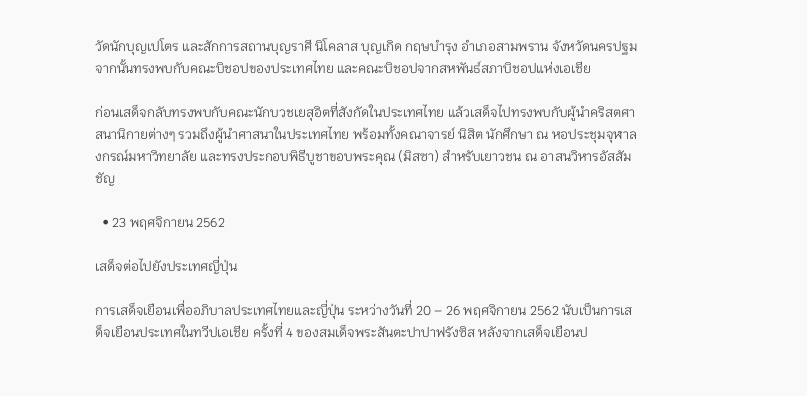วัดนักบุญเปโตร และสักการสถานบุญราศี นิโคลาส บุญเกิด กฤษบำรุง อำเภอสามพราน จังหวัดนครปฐม จากนั้นทรงพบกับคณะบิชอปของประเทศไทย และคณะบิชอปจากสหพันธ์สภาบิชอปแห่งเอเชีย

ก่อนเสด็จกลับทรงพบกับคณะนักบวชเยสุอิตที่สังกัดในประเทศไทย แล้วเสด็จไปทรงพบกับผู้นำคริสตศาสนานิกายต่างๆ รวมถึงผู้นำศาสนาในประเทศไทย พร้อมทั้งคณาจารย์ นิสิต นักศึกษา ณ หอประชุมจุฬาลงกรณ์มหาวิทยาลัย และทรงประกอบพิธีบูชาขอบพระคุณ (มิสซา) สำหรับเยาวชน ณ อาสนวิหารอัสสัมชัญ

  • 23 พฤศจิกายน 2562

เสด็จต่อไปยังประเทศญี่ปุ่น

การเสด็จเยือนเพื่ออภิบาลประเทศไทยและญี่ปุ่น ระหว่างวันที่ 20 – 26 พฤศจิกายน 2562 นับเป็นการเสด็จเยือนประเทศในทวีปเอเชีย ครั้งที่ 4 ของสมเด็จพระสันตะปาปาฟรังซิส หลังจากเสด็จเยือนป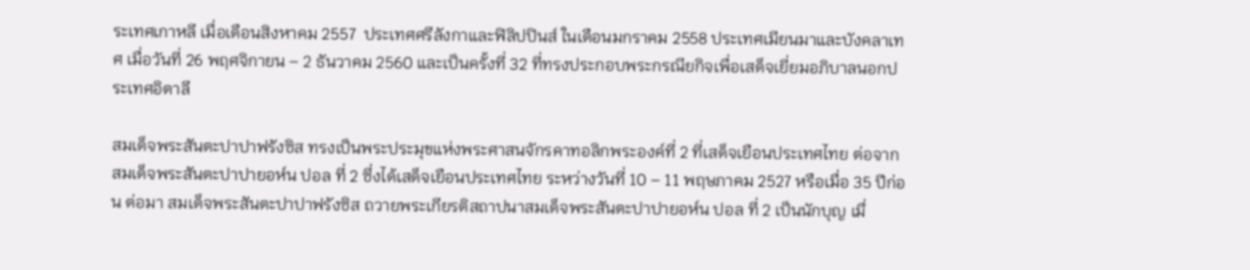ระเทศเกาหลี เมื่อเดือนสิงหาคม 2557  ประเทศศรีลังกาและฟิลิปปินส์ ในเดือนมกราคม 2558 ประเทศเมียนมาและบังคลาเทศ เมื่อวันที่ 26 พฤศจิกายน – 2 ธันวาคม 2560 และเป็นครั้งที่ 32 ที่ทรงประกอบพระกรณียกิจเพื่อเสด็จเยี่ยมอภิบาลนอกประเทศอิตาลี

สมเด็จพระสันตะปาปาฟรังซิส ทรงเป็นพระประมุขแห่งพระศาสนจักรคาทอลิกพระองค์ที่ 2 ที่เสด็จเยือนประเทศไทย ต่อจากสมเด็จพระสันตะปาปายอห์น ปอล ที่ 2 ซึ่งได้เสด็จเยือนประเทศไทย ระหว่างวันที่ 10 – 11 พฤษภาคม 2527 หรือเมื่อ 35 ปีก่อน ต่อมา สมเด็จพระสันตะปาปาฟรังซิส ถวายพระเกียรติสถาปนาสมเด็จพระสันตะปาปายอห์น ปอล ที่ 2 เป็นนักบุญ เมื่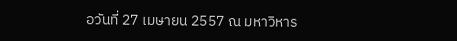อวันที่ 27 เมษายน 2557 ณ มหาวิหาร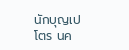นักบุญเปโตร นค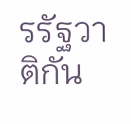รรัฐวาติกัน